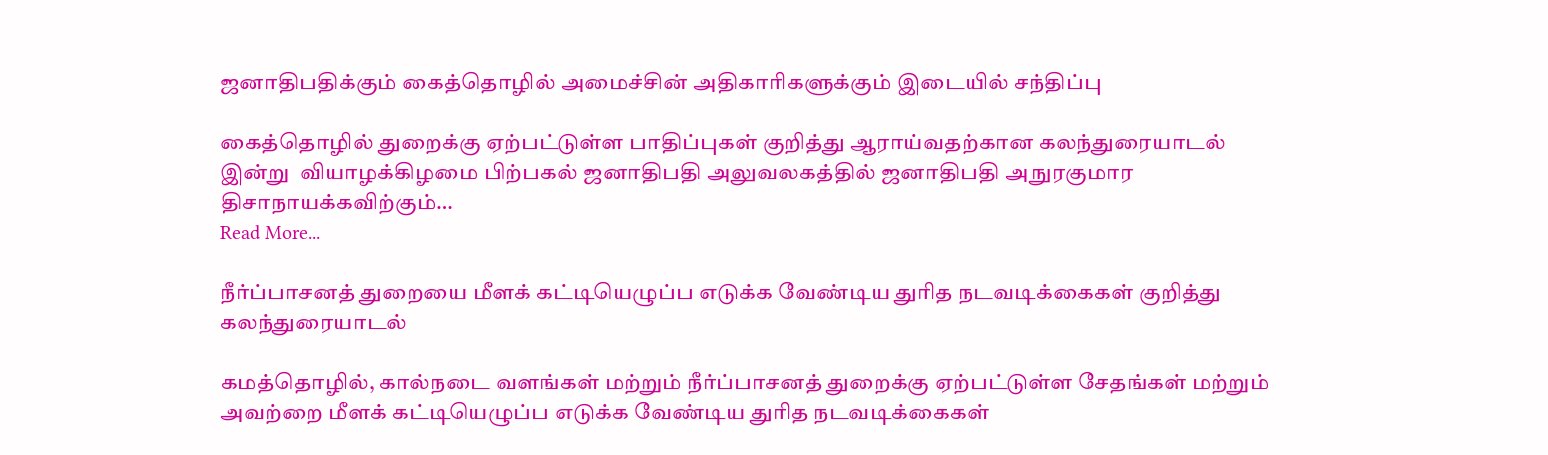ஜனாதிபதிக்கும் கைத்தொழில் அமைச்சின் அதிகாரிகளுக்கும் இடையில் சந்திப்பு

கைத்தொழில் துறைக்கு ஏற்பட்டுள்ள பாதிப்புகள் குறித்து ஆராய்வதற்கான கலந்துரையாடல் இன்று  வியாழக்கிழமை பிற்பகல் ஜனாதிபதி அலுவலகத்தில் ஜனாதிபதி அநுரகுமார திசாநாயக்கவிற்கும்…
Read More...

நீர்ப்பாசனத் துறையை மீளக் கட்டியெழுப்ப எடுக்க வேண்டிய துரித நடவடிக்கைகள் குறித்து கலந்துரையாடல்

கமத்தொழில், கால்நடை வளங்கள் மற்றும் நீர்ப்பாசனத் துறைக்கு ஏற்பட்டுள்ள சேதங்கள் மற்றும் அவற்றை மீளக் கட்டியெழுப்ப எடுக்க வேண்டிய துரித நடவடிக்கைகள்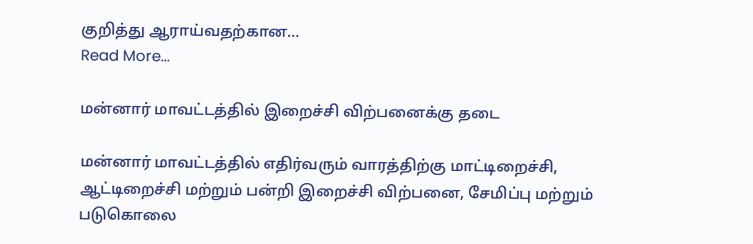குறித்து ஆராய்வதற்கான…
Read More...

மன்னார் மாவட்டத்தில் இறைச்சி விற்பனைக்கு தடை

மன்னார் மாவட்டத்தில் எதிர்வரும் வாரத்திற்கு மாட்டிறைச்சி, ஆட்டிறைச்சி மற்றும் பன்றி இறைச்சி விற்பனை, சேமிப்பு மற்றும் படுகொலை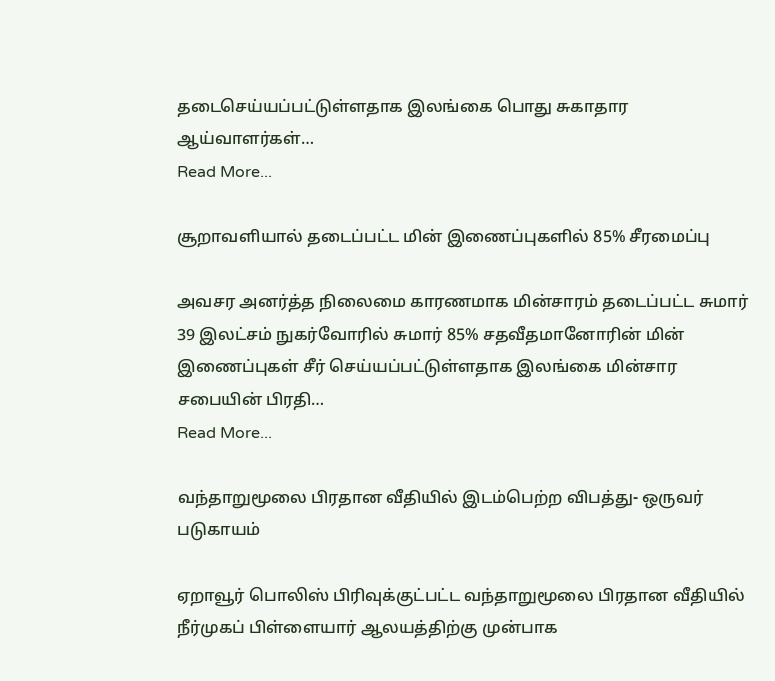தடைசெய்யப்பட்டுள்ளதாக இலங்கை பொது சுகாதார ஆய்வாளர்கள்…
Read More...

சூறாவளியால் தடைப்பட்ட மின் இணைப்புகளில் 85% சீரமைப்பு

அவசர அனர்த்த நிலைமை காரணமாக மின்சாரம் தடைப்பட்ட சுமார் 39 இலட்சம் நுகர்வோரில் சுமார் 85% சதவீதமானோரின் மின் இணைப்புகள் சீர் செய்யப்பட்டுள்ளதாக இலங்கை மின்சார சபையின் பிரதி…
Read More...

வந்தாறுமூலை பிரதான வீதியில் இடம்பெற்ற விபத்து- ஒருவர் படுகாயம்

ஏறாவூர் பொலிஸ் பிரிவுக்குட்பட்ட வந்தாறுமூலை பிரதான வீதியில் நீர்முகப் பிள்ளையார் ஆலயத்திற்கு முன்பாக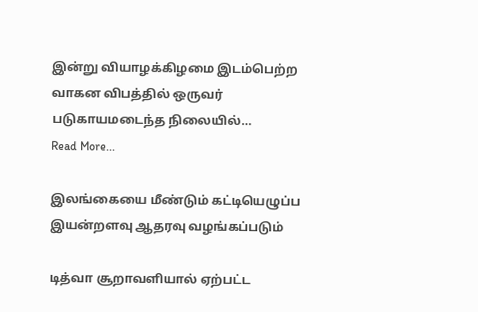இன்று வியாழக்கிழமை இடம்பெற்ற வாகன விபத்தில் ஒருவர் படுகாயமடைந்த நிலையில்…
Read More...

இலங்கையை மீண்டும் கட்டியெழுப்ப இயன்றளவு ஆதரவு வழங்கப்படும்

டித்வா சூறாவளியால் ஏற்பட்ட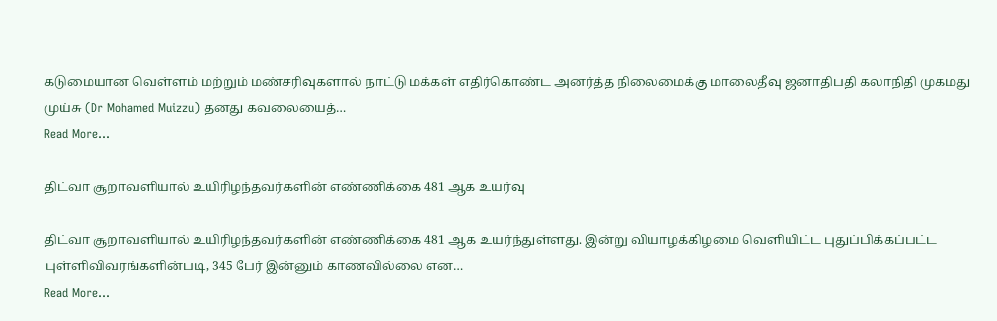கடுமையான வெள்ளம் மற்றும் மண்சரிவுகளால் நாட்டு மக்கள் எதிர்கொண்ட அனர்த்த நிலைமைக்கு மாலைதீவு ஜனாதிபதி கலாநிதி முகமது முய்சு (Dr Mohamed Muizzu) தனது கவலையைத்…
Read More...

திட்வா சூறாவளியால் உயிரிழந்தவர்களின் எண்ணிக்கை 481 ஆக உயர்வு

திட்வா சூறாவளியால் உயிரிழந்தவர்களின் எண்ணிக்கை 481 ஆக உயர்ந்துள்ளது. இன்று வியாழக்கிழமை வெளியிட்ட புதுப்பிக்கப்பட்ட புள்ளிவிவரங்களின்படி, 345 பேர் இன்னும் காணவில்லை என…
Read More...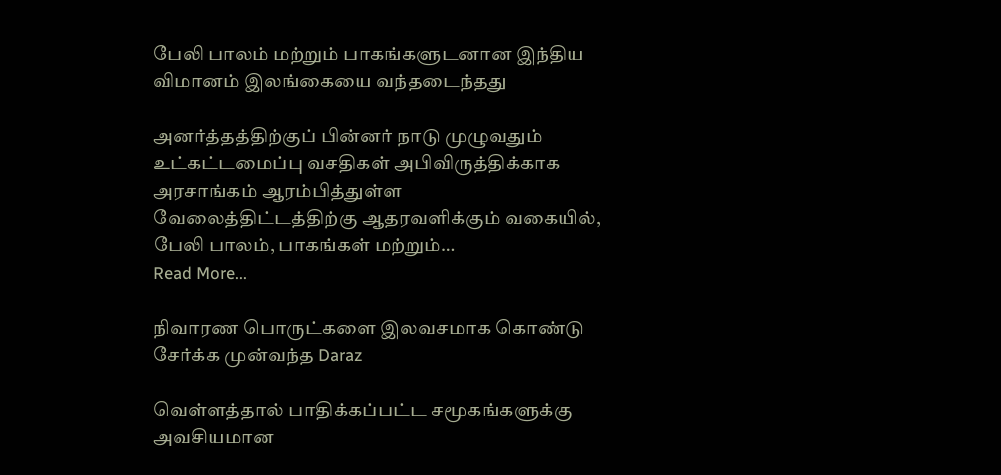பேலி பாலம் மற்றும் பாகங்களுடனான இந்திய விமானம் இலங்கையை வந்தடைந்தது

அனர்த்தத்திற்குப் பின்னர் நாடு முழுவதும் உட்கட்டமைப்பு வசதிகள் அபிவிருத்திக்காக அரசாங்கம் ஆரம்பித்துள்ள வேலைத்திட்டத்திற்கு ஆதரவளிக்கும் வகையில், பேலி பாலம், பாகங்கள் மற்றும்…
Read More...

நிவாரண பொருட்களை இலவசமாக கொண்டு சேர்க்க முன்வந்த Daraz

வெள்ளத்தால் பாதிக்கப்பட்ட சமூகங்களுக்கு அவசியமான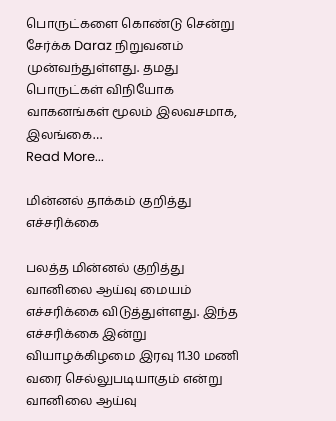பொருட்களை கொண்டு சென்று சேர்க்க Daraz நிறுவனம் முன்வந்துள்ளது. தமது பொருட்கள் விநியோக வாகனங்கள் மூலம் இலவசமாக, இலங்கை…
Read More...

மின்னல் தாக்கம் குறித்து எச்சரிக்கை

பலத்த மின்னல் குறித்து வானிலை ஆய்வு மையம் எச்சரிக்கை விடுத்துள்ளது. இந்த எச்சரிக்கை இன்று வியாழக்கிழமை இரவு 11.30 மணி வரை செல்லுபடியாகும் என்று வானிலை ஆய்வு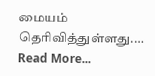மையம் தெரிவித்துள்ளது.…
Read More...